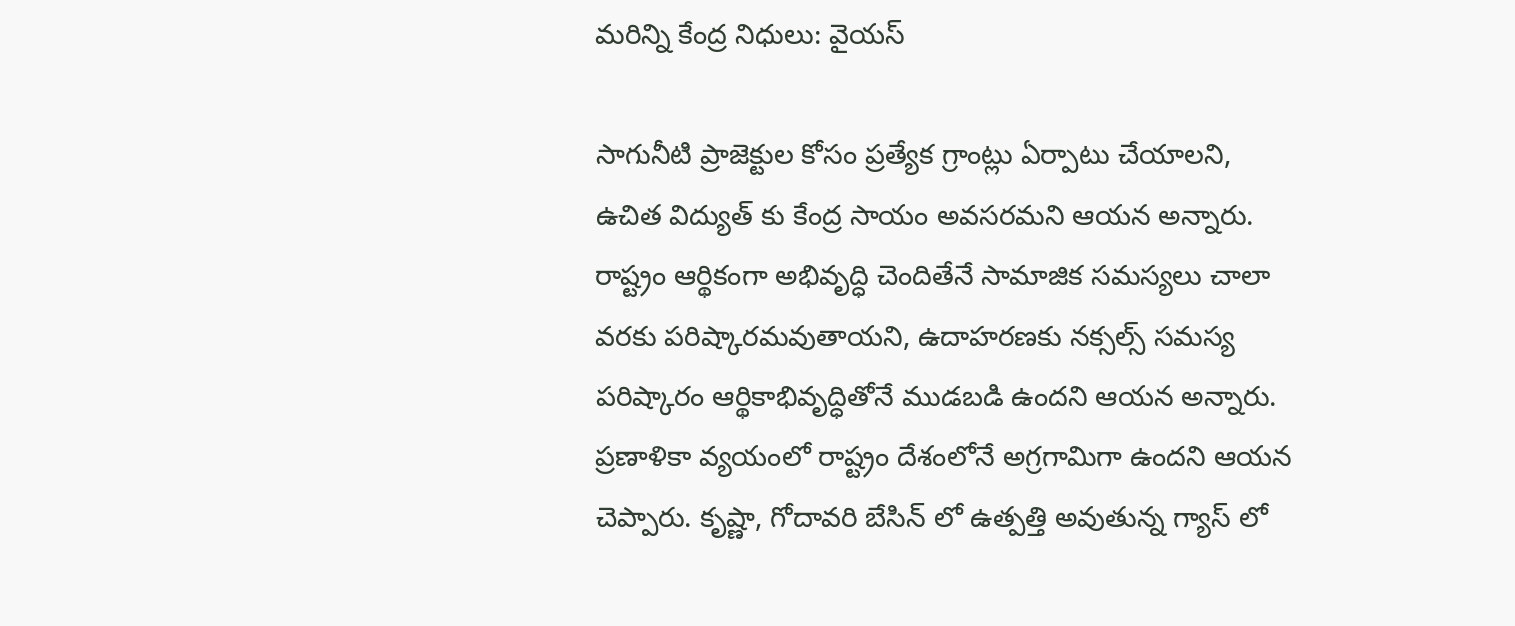మరిన్ని కేంద్ర నిధులు: వైయస్

సాగునీటి ప్రాజెక్టుల కోసం ప్రత్యేక గ్రాంట్లు ఏర్పాటు చేయాలని, ఉచిత విద్యుత్ కు కేంద్ర సాయం అవసరమని ఆయన అన్నారు. రాష్ట్రం ఆర్థికంగా అభివృద్ధి చెందితేనే సామాజిక సమస్యలు చాలా వరకు పరిష్కారమవుతాయని, ఉదాహరణకు నక్సల్స్ సమస్య పరిష్కారం ఆర్థికాభివృద్ధితోనే ముడబడి ఉందని ఆయన అన్నారు. ప్రణాళికా వ్యయంలో రాష్ట్రం దేశంలోనే అగ్రగామిగా ఉందని ఆయన చెప్పారు. కృష్ణా, గోదావరి బేసిన్ లో ఉత్పత్తి అవుతున్న గ్యాస్ లో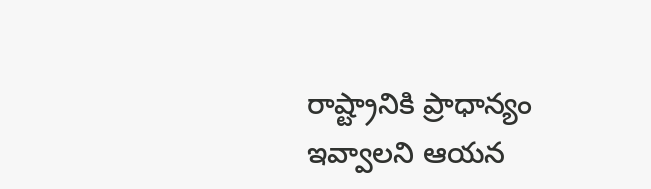రాష్ట్రానికి ప్రాధాన్యం ఇవ్వాలని ఆయన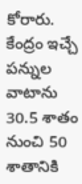కోరారు. కేంద్రం ఇచ్చే పన్నుల వాటాను 30.5 శాతం నుంచి 50 శాతానికి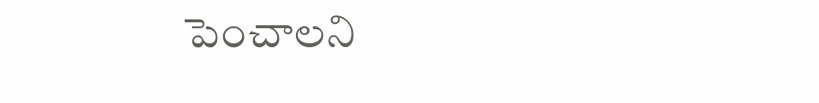పెంచాలని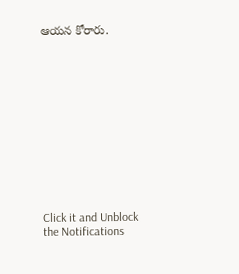ఆయన కోరారు.












Click it and Unblock the Notifications